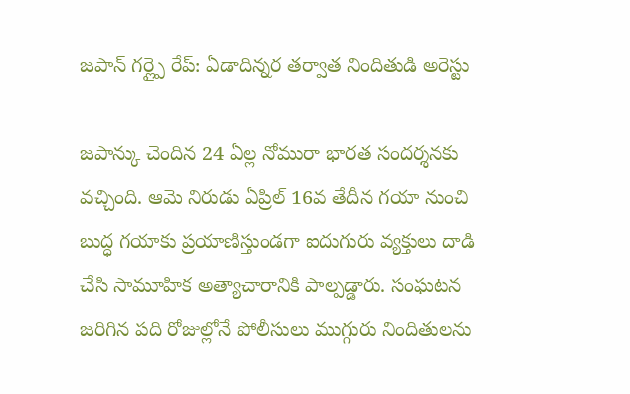జపాన్ గర్ల్పై రేప్: ఏడాదిన్నర తర్వాత నిందితుడి అరెస్టు

జపాన్కు చెందిన 24 ఏల్ల నోమురా భారత సందర్శనకు వచ్చింది. ఆమె నిరుడు ఏప్రిల్ 16వ తేదీన గయా నుంచి బుద్ధ గయాకు ప్రయాణిస్తుండగా ఐదుగురు వ్యక్తులు దాడి చేసి సామూహిక అత్యాచారానికి పాల్పడ్డారు. సంఘటన జరిగిన పది రోజుల్లోనే పోలీసులు ముగ్గురు నిందితులను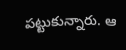పట్టుకున్నారు. ఆ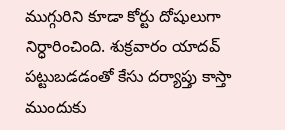ముగ్గురిని కూడా కోర్టు దోషులుగా నిర్ధారించింది. శుక్రవారం యాదవ్ పట్టుబడడంతో కేసు దర్యాప్తు కాస్తా ముందుకు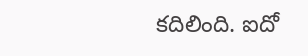కదిలింది. ఐదో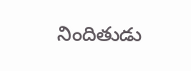నిందితుడు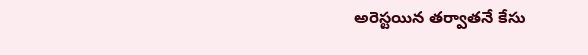అరెస్టయిన తర్వాతనే కేసు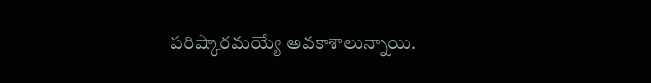పరిష్కారమయ్యే అవకాశాలున్నాయి.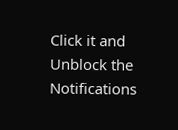Click it and Unblock the Notifications